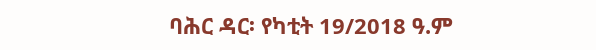ባሕር ዳር፡ የካቲት 19/2018 ዓ.ም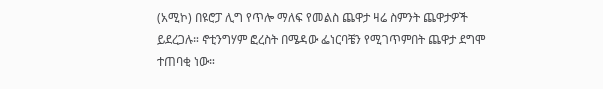(አሚኮ) በዩሮፓ ሊግ የጥሎ ማለፍ የመልስ ጨዋታ ዛሬ ስምንት ጨዋታዎች ይደረጋሉ። ኖቲንግሃም ፎረስት በሜዳው ፌነርባቼን የሚገጥምበት ጨዋታ ደግሞ ተጠባቂ ነው።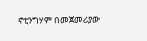ኖቲንግሃም በመጀመሪያው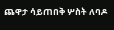ጨዋታ ሳይጠበቅ ሦስት ለባዶ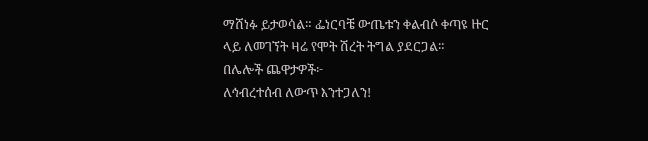ማሸነፉ ይታወሳል። ፌነርባቼ ውጤቱን ቀልብሶ ቀጣዩ ዙር ላይ ለመገኘት ዛሬ የሞት ሽረት ትግል ያደርጋል።
በሌሎች ጨዋታዎች፦
ለኅብረተሰብ ለውጥ እንተጋለን!